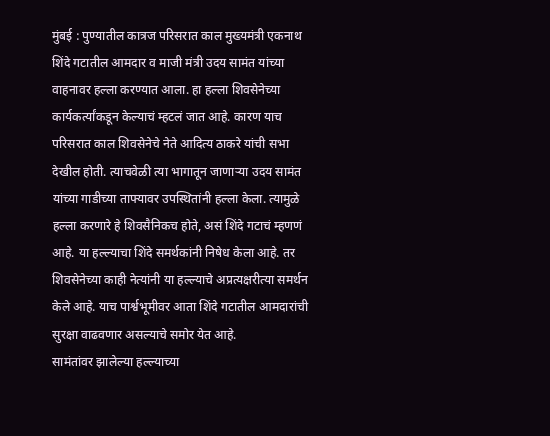मुंबई : पुण्यातील कात्रज परिसरात काल मुख्यमंत्री एकनाथ शिंदे गटातील आमदार व माजी मंत्री उदय सामंत यांच्या वाहनावर हल्ला करण्यात आला. हा हल्ला शिवसेनेच्या कार्यकर्त्यांकडून केल्याचं म्हटलं जात आहे. कारण याच परिसरात काल शिवसेनेचे नेते आदित्य ठाकरे यांची सभा देखील होती. त्याचवेळी त्या भागातून जाणाऱ्या उदय सामंत यांच्या गाडीच्या ताफ्यावर उपस्थितांनी हल्ला केला. त्यामुळे हल्ला करणारे हे शिवसैनिकच होते, असं शिंदे गटाचं म्हणणं आहे. या हल्ल्याचा शिंदे समर्थकांनी निषेध केला आहे. तर शिवसेनेच्या काही नेत्यांनी या हल्ल्याचे अप्रत्यक्षरीत्या समर्थन केले आहे. याच पार्श्वभूमीवर आता शिंदे गटातील आमदारांची सुरक्षा वाढवणार असल्याचे समोर येत आहे.
सामंतांवर झालेल्या हल्ल्याच्या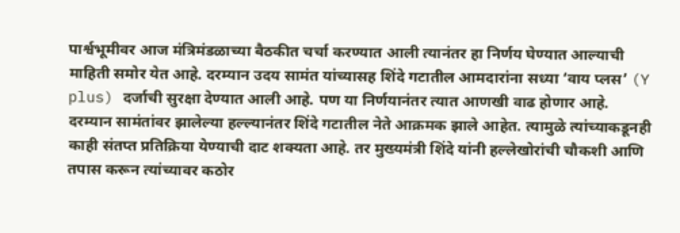पार्श्वभूमीवर आज मंत्रिमंडळाच्या बैठकीत चर्चा करण्यात आली त्यानंतर हा निर्णय घेण्यात आल्याची माहिती समोर येत आहे. दरम्यान उदय सामंत यांच्यासह शिंदे गटातील आमदारांना सध्या ‘वाय प्लस’ (Y plus) दर्जाची सुरक्षा देण्यात आली आहे. पण या निर्णयानंतर त्यात आणखी वाढ होणार आहे.
दरम्यान सामंतांवर झालेल्या हल्ल्यानंतर शिंदे गटातील नेते आक्रमक झाले आहेत. त्यामुळे त्यांच्याकडूनही काही संतप्त प्रतिक्रिया येण्याची दाट शक्यता आहे. तर मुख्यमंत्री शिंदे यांनी हल्लेखोरांची चौकशी आणि तपास करून त्यांच्यावर कठोर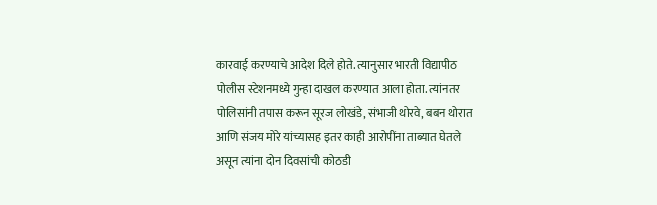कारवाई करण्याचे आदेश दिले होते. त्यानुसार भारती विद्यापीठ पोलीस स्टेशनमध्ये गुन्हा दाखल करण्यात आला होता. त्यांनतर पोलिसांनी तपास करून सूरज लोखंडे, संभाजी थोरवे, बबन थोरात आणि संजय मोरे यांच्यासह इतर काही आरोपींना ताब्यात घेतले असून त्यांना दोन दिवसांची कोठडी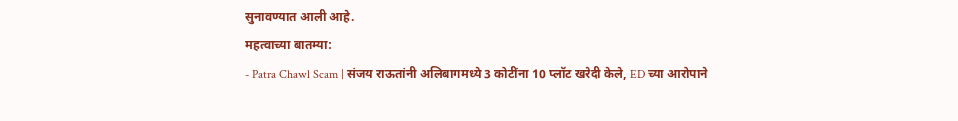सुनावण्यात आली आहे.
महत्वाच्या बातम्या:
- Patra Chawl Scam | संजय राऊतांनी अलिबागमध्ये 3 कोटींना 10 प्लॉट खरेदी केले, ED च्या आरोपाने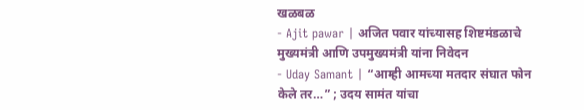खळबळ
- Ajit pawar | अजित पवार यांच्यासह शिष्टमंडळाचे मुख्यमंत्री आणि उपमुख्यमंत्री यांना निवेदन
- Uday Samant | “आम्ही आमच्या मतदार संघात फोन केले तर…” ; उदय सामंत यांचा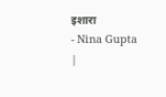इशारा
- Nina Gupta |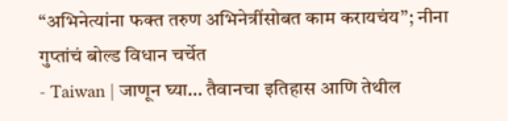“अभिनेत्यांना फक्त तरुण अभिनेत्रींसोबत काम करायचंय”; नीना गुप्तांचं बोल्ड विधान चर्चेत
- Taiwan | जाणून घ्या… तैवानचा इतिहास आणि तेथील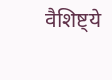वैशिष्ट्ये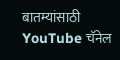बातम्यांसाठी YouTube चॅनेल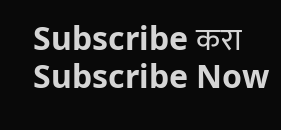Subscribe करा
Subscribe Now